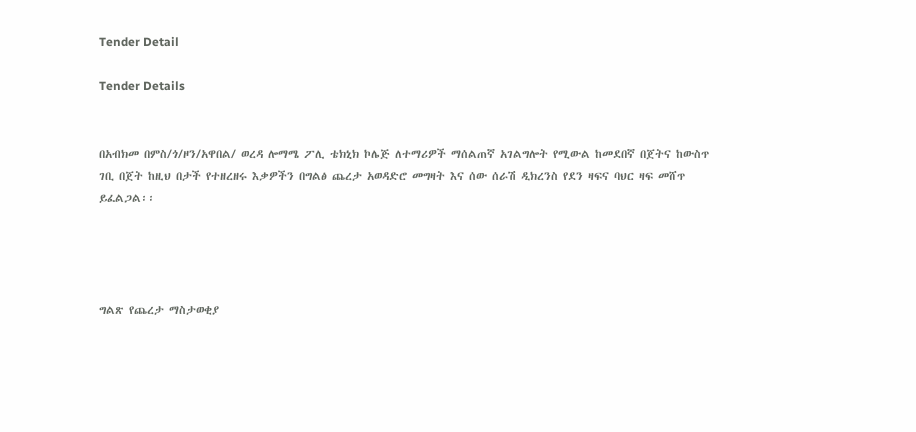Tender Detail

Tender Details


በአብክመ በምስ/ጎ/ዞን/አዋበል/ ወረዳ ሎማሜ ፖሊ ቴክኒክ ኮሌጅ ለተማሪዎች ማሰልጠኛ አገልግሎት የሚውል ከመደበኛ በጀትና ከውስጥ ገቢ በጀት ከዚህ በታች የተዘረዘሩ እቃዎችን በግልፅ ጨረታ አወዳድሮ መግዛት እና ሰው ሰራሽ ዲክረንስ የደን ዛፍና ባህር ዛፍ መሸጥ ይፈልጋል፡፡




ግልጽ የጨረታ ማስታወቂያ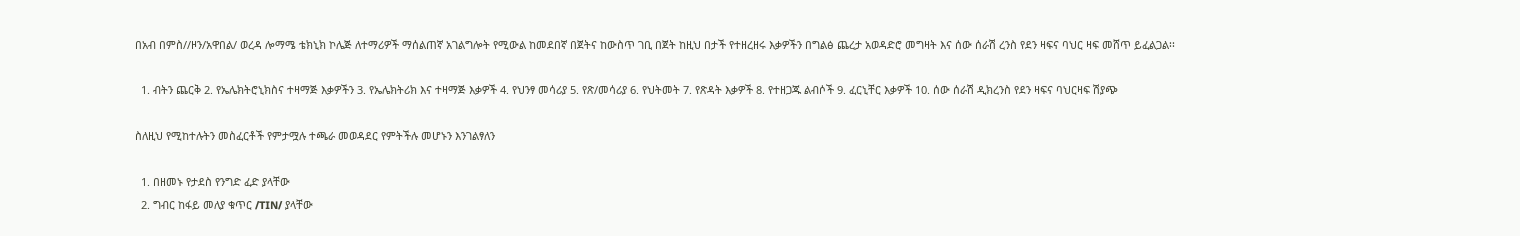በአብ በምስ//ዞን/አዋበል/ ወረዳ ሎማሜ ቴክኒክ ኮሌጅ ለተማሪዎች ማሰልጠኛ አገልግሎት የሚውል ከመደበኛ በጀትና ከውስጥ ገቢ በጀት ከዚህ በታች የተዘረዘሩ እቃዎችን በግልፅ ጨረታ አወዳድሮ መግዛት እና ሰው ሰራሽ ረንስ የደን ዛፍና ባህር ዛፍ መሸጥ ይፈልጋል፡፡

  1. ብትን ጨርቅ 2. የኤሌክትሮኒክስና ተዛማጅ እቃዎችን 3. የኤሌክትሪክ እና ተዛማጅ እቃዎች 4. የህንፃ መሳሪያ 5. የጽ/መሳሪያ 6. የህትመት 7. የጽዳት እቃዎች 8. የተዘጋጁ ልብሶች 9. ፈርኒቸር እቃዎች 10. ሰው ሰራሽ ዲክረንስ የደን ዛፍና ባህርዛፍ ሽያጭ

ስለዚህ የሚከተሉትን መስፈርቶች የምታሟሉ ተጫራ መወዳደር የምትችሉ መሆኑን እንገልፃለን

  1. በዘመኑ የታደስ የንግድ ፈድ ያላቸው
  2. ግብር ከፋይ መለያ ቁጥር /TIN/ ያላቸው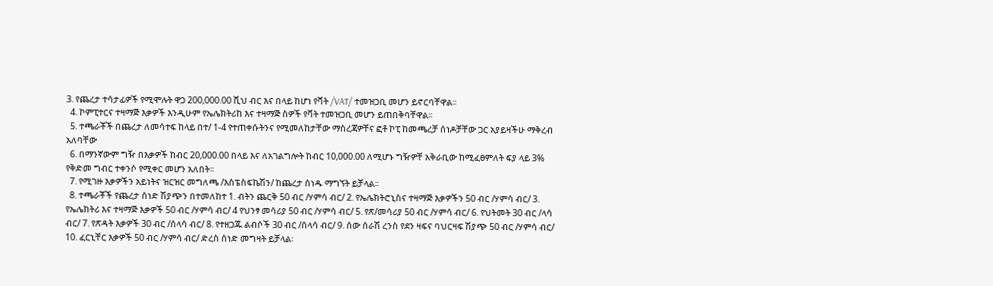3. የጨረታ ተሳታፊዎች የሚሞሉት ዋጋ 200,000.00 ሺህ ብር እና በላይ ከሆነ የቫት /VAT/ ተመዝጋቢ መሆን ይኖርባቸዋል፡፡
  4. ኮምፒተርና ተዛማጅ እቃዎች እንዲሁም የኤሌክትሪከ እና ተዛማጅ ስዎች የቫት ተመዝጋቢ መሆን ይጠበቅባቸዋል፡፡
  5. ተጫራቾች በጨረታ ለመሳተፍ ከላይ በተ/ 1-4 የተጠቀሱትንና የሚመለከታቸው ማስረጃዎቸና ፎቶ ኮፒ ከመጫረቻ ሰነዶቻቸው ጋር አያይዛችሁ ማቅረብ አለባቸው
  6. በማንኛውም ግዥ በእቃዎች ከብር 20,000.00 በላይ እና ለአገልግሎት ከብር 10,000.00 ለሚሆኑ ግዥዎቸ አቅራቢው ከሚፈፀምለት ፍያ ላይ 3% የቅድመ ግብር ተቀንሶ የሚቀር መሆን አለበት፡፡
  7. የሚገዙ እቃዎችን አይነትና ዝርዝር መግለጫ /እስፔስፍኬሽን/ ከጨረታ ሰነዱ ማግኘት ይቻላል፡፡
  8. ተጫራቾች የጨረታ ሰነድ ሽያጭን በተመለከተ 1. ብትን ጨርቅ 50 ብር /ሃምሳ ብር/ 2. የኤሌክትሮኒስና ተዛማጅ እቃዎችን 50 ብር /ሃምሳ ብር/ 3. የኤሌክትሪ እና ተዛማጅ እቃዎች 50 ብር /ሃምሳ ብር/ 4 የህንፃ መሳሪያ 50 ብር /ሃምሳ ብር/ 5. የጽ/መሳሪያ 50 ብር /ሃምሳ ብር/ 6. የህትመት 30 ብር /ላሳ ብር/ 7. የጽዳት እቃዎች 30 ብር /ሰላሳ ብር/ 8. የተዘጋጁ ልብሶች 30 ብር /ሰላሳ ብር/ 9. ሰው ሰራሽ ረንስ የደን ዛፍና ባህርዛፍ ሽያጭ 50 ብር /ሃምሳ ብር/ 10. ፈርኒቸር እቃዎች 50 ብር /ሃምሳ ብር/ ድረስ ሰነድ መግዛት ይቻላል፡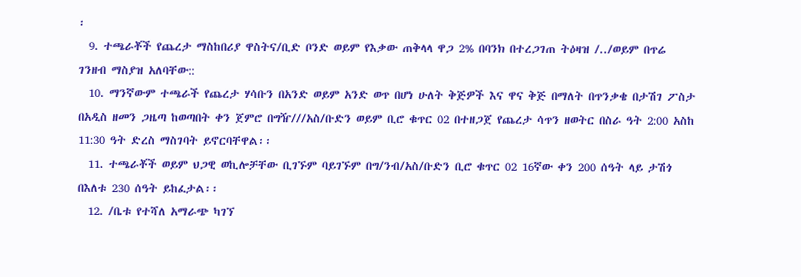፡
  9. ተጫራቾች የጨረታ ማስከበሪያ ዋስትና/ቢድ ቦንድ ወይም የእቃው ጠቅላላ ዋጋ 2% በባንክ በተረጋገጠ ትዕዛዝ /../ወይም በጥሬ ገንዘብ ማስያዝ አለባቸው::
  10. ማንኛውም ተጫራች የጨረታ ሃሳቡን በአንድ ወይም አንድ ወጥ በሆነ ሁለት ቅጅዎች እና ዋና ቅጅ በማለት በጥንቃቄ በታሽገ ፖስታ በአዲስ ዘመን ጋዜጣ ከወጣበት ቀን ጀምሮ በግዥ///አስ/ቡድን ወይም ቢሮ ቁጥር 02 በተዘጋጀ የጨረታ ሳጥን ዘወትር በስራ ዓት 2:00 አስከ 11:30 ዓት ድረስ ማስገባት ይኖርባቸዋል፡፡
  11. ተጫራቾች ወይም ህጋዊ ወኪሎቻቸው ቢገኙም ባይገኙም በግ/ንብ/አስ/ቡድን ቢሮ ቁጥር 02 16ኛው ቀን 200 ሰዓት ላይ ታሽጎ በእለቱ 230 ሰዓት ይከፈታል፡፡
  12. /ቤቱ የተሻለ አማራጭ ካገኘ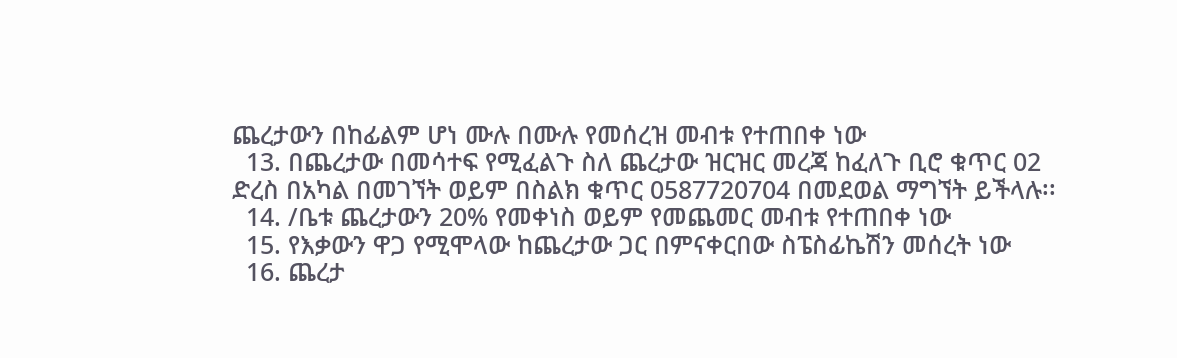ጨረታውን በከፊልም ሆነ ሙሉ በሙሉ የመሰረዝ መብቱ የተጠበቀ ነው
  13. በጨረታው በመሳተፍ የሚፈልጉ ስለ ጨረታው ዝርዝር መረጃ ከፈለጉ ቢሮ ቁጥር 02 ድረስ በአካል በመገኘት ወይም በስልክ ቁጥር 0587720704 በመደወል ማግኘት ይችላሉ፡፡
  14. /ቤቱ ጨረታውን 20% የመቀነስ ወይም የመጨመር መብቱ የተጠበቀ ነው
  15. የእቃውን ዋጋ የሚሞላው ከጨረታው ጋር በምናቀርበው ስፔስፊኬሽን መሰረት ነው
  16. ጨረታ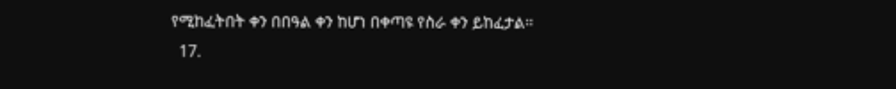የሚከፈትበት ቀን በበዓል ቀን ከሆነ በቀጣዩ የስራ ቀን ይከፈታል፡፡
  17.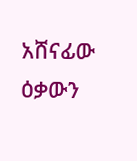አሸናፊው ዕቃውን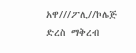አዋ///ፖሊ//ኮሌጅ ድረስ ማቅረብ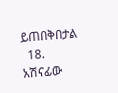ይጠበቅበታል
  18. አሽናፊው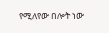የሚለየው በሎት ነው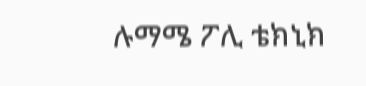ሉማሜ ፖሊ ቴክኒክ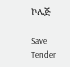ኮሌጅ

Save Tender